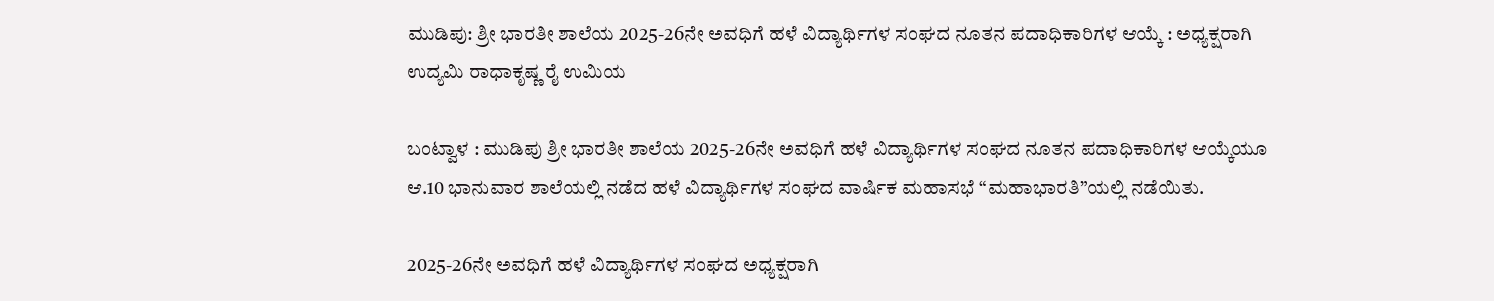ಮುಡಿಪು: ಶ್ರೀ ಭಾರತೀ ಶಾಲೆಯ 2025-26ನೇ ಅವಧಿಗೆ ಹಳೆ ವಿದ್ಯಾರ್ಥಿಗಳ ಸಂಘದ ನೂತನ ಪದಾಧಿಕಾರಿಗಳ ಆಯ್ಕೆ : ಅಧ್ಯಕ್ಷರಾಗಿ ಉದ್ಯಮಿ ರಾಧಾಕೃಷ್ಣ ರೈ ಉಮಿಯ

ಬಂಟ್ವಾಳ : ಮುಡಿಪು ಶ್ರೀ ಭಾರತೀ ಶಾಲೆಯ 2025-26ನೇ ಅವಧಿಗೆ ಹಳೆ ವಿದ್ಯಾರ್ಥಿಗಳ ಸಂಘದ ನೂತನ ಪದಾಧಿಕಾರಿಗಳ ಆಯ್ಕೆಯೂ ಆ.10 ಭಾನುವಾರ ಶಾಲೆಯಲ್ಲಿ ನಡೆದ ಹಳೆ ವಿದ್ಯಾರ್ಥಿಗಳ ಸಂಘದ ವಾರ್ಷಿಕ ಮಹಾಸಭೆ “ಮಹಾಭಾರತಿ”ಯಲ್ಲಿ ನಡೆಯಿತು.

2025-26ನೇ ಅವಧಿಗೆ ಹಳೆ ವಿದ್ಯಾರ್ಥಿಗಳ ಸಂಘದ ಅಧ್ಯಕ್ಷರಾಗಿ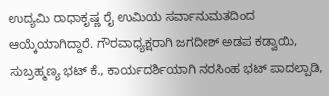ಉದ್ಯಮಿ ರಾಧಾಕೃಷ್ಣ ರೈ ಉಮಿಯ ಸರ್ವಾನುಮತದಿಂದ ಆಯ್ಕೆಯಾಗಿದ್ದಾರೆ. ಗೌರವಾಧ್ಯಕ್ಷರಾಗಿ ಜಗದೀಶ್ ಅಡಪ ಕಡ್ವಾಯಿ, ಸುಬ್ರಹ್ಮಣ್ಯ ಭಟ್ ಕೆ., ಕಾರ್ಯದರ್ಶಿಯಾಗಿ ನರಸಿಂಹ ಭಟ್ ಪಾದಲ್ಪಾಡಿ,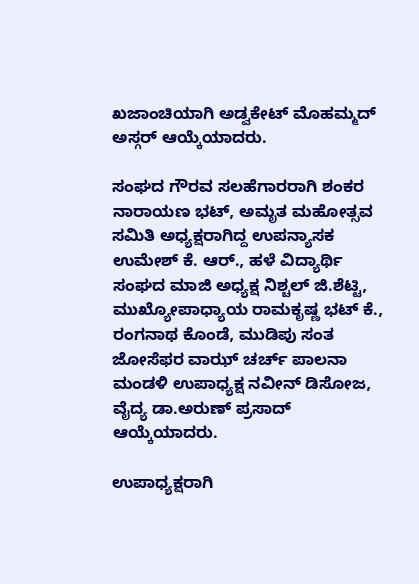ಖಜಾಂಚಿಯಾಗಿ ಅಡ್ವಕೇಟ್ ಮೊಹಮ್ಮದ್ ಅಸ್ಗರ್ ಆಯ್ಕೆಯಾದರು.

ಸಂಘದ ಗೌರವ ಸಲಹೆಗಾರರಾಗಿ ಶಂಕರ ನಾರಾಯಣ ಭಟ್, ಅಮೃತ ಮಹೋತ್ಸವ ಸಮಿತಿ ಅಧ್ಯಕ್ಷರಾಗಿದ್ದ ಉಪನ್ಯಾಸಕ ಉಮೇಶ್ ಕೆ. ಆರ್., ಹಳೆ ವಿದ್ಯಾರ್ಥಿ ಸಂಘದ ಮಾಜಿ ಅಧ್ಯಕ್ಷ ನಿಶ್ಚಲ್ ಜಿ.ಶೆಟ್ಟಿ, ಮುಖ್ಯೋಪಾಧ್ಯಾಯ ರಾಮಕೃಷ್ಣ ಭಟ್ ಕೆ., ರಂಗನಾಥ ಕೊಂಡೆ, ಮುಡಿಪು ಸಂತ ಜೋಸೆಫರ ವಾಝ್ ಚರ್ಚ್ ಪಾಲನಾ ಮಂಡಳಿ ಉಪಾಧ್ಯಕ್ಷ ನವೀನ್ ಡಿಸೋಜ, ವೈದ್ಯ ಡಾ.ಅರುಣ್ ಪ್ರಸಾದ್ ಆಯ್ಕೆಯಾದರು.

ಉಪಾಧ್ಯಕ್ಷರಾಗಿ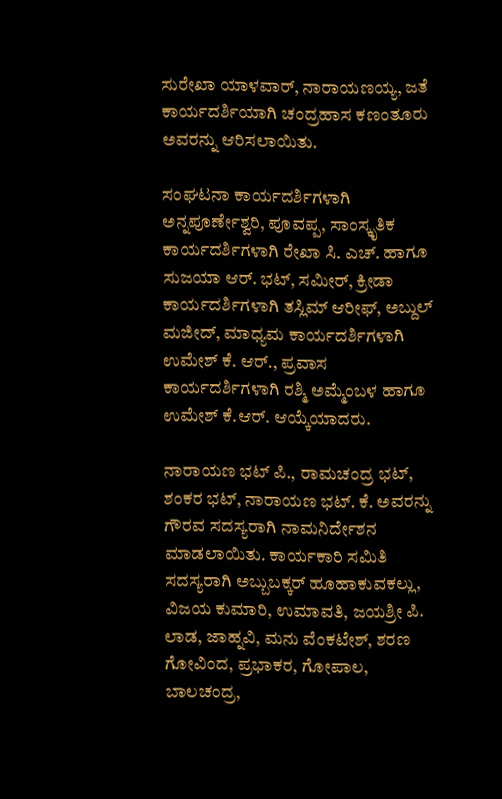ಸುರೇಖಾ ಯಾಳವಾರ್, ನಾರಾಯಣಯ್ಯ, ಜತೆ ಕಾರ್ಯದರ್ಶಿಯಾಗಿ ಚಂದ್ರಹಾಸ ಕಣಂತೂರು ಅವರನ್ನು ಆರಿಸಲಾಯಿತು.

ಸಂಘಟನಾ ಕಾರ್ಯದರ್ಶಿಗಳಾಗಿ ಅನ್ನಪೂರ್ಣೇಶ್ವರಿ, ಪೂವಪ್ಪ, ಸಾಂಸ್ಕೃತಿಕ ಕಾರ್ಯದರ್ಶಿಗಳಾಗಿ ರೇಖಾ ಸಿ. ಎಚ್. ಹಾಗೂ ಸುಜಯಾ ಆರ್. ಭಟ್, ಸಮೀರ್, ಕ್ರೀಡಾ ಕಾರ್ಯದರ್ಶಿಗಳಾಗಿ ತಸ್ಲಿಮ್ ಆರೀಫ್, ಅಬ್ದುಲ್ ಮಜೀದ್, ಮಾಧ್ಯಮ ಕಾರ್ಯದರ್ಶಿಗಳಾಗಿ ಉಮೇಶ್ ಕೆ. ಆರ್., ಪ್ರವಾಸ ಕಾರ್ಯದರ್ಶಿಗಳಾಗಿ ರಶ್ಮಿ ಅಮ್ಮೆಂಬಳ ಹಾಗೂ ಉಮೇಶ್ ಕೆ.ಆರ್. ಆಯ್ಕೆಯಾದರು.

ನಾರಾಯಣ ಭಟ್ ಪಿ., ರಾಮಚಂದ್ರ ಭಟ್, ಶಂಕರ ಭಟ್, ನಾರಾಯಣ ಭಟ್. ಕೆ. ಅವರನ್ನು ಗೌರವ ಸದಸ್ಯರಾಗಿ ನಾಮನಿರ್ದೇಶನ ಮಾಡಲಾಯಿತು. ಕಾರ್ಯಕಾರಿ ಸಮಿತಿ ಸದಸ್ಯರಾಗಿ ಅಬ್ಬುಬಕ್ಕರ್ ಹೂಹಾಕುವಕಲ್ಲು, ವಿಜಯ ಕುಮಾರಿ, ಉಮಾವತಿ, ಜಯಶ್ರೀ ಪಿ. ಲಾಡ, ಜಾಹ್ನವಿ, ಮನು ವೆಂಕಟೇಶ್, ಶರಣ ಗೋವಿಂದ, ಪ್ರಭಾಕರ, ಗೋಪಾಲ, ಬಾಲಚಂದ್ರ,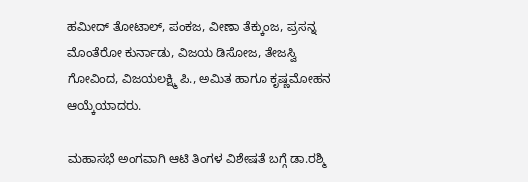ಹಮೀದ್ ತೋಟಾಲ್, ಪಂಕಜ, ವೀಣಾ ತೆಕ್ಕುಂಜ, ಪ್ರಸನ್ನ ಮೊಂತೆರೋ ಕುರ್ನಾಡು, ವಿಜಯ ಡಿಸೋಜ, ತೇಜಸ್ವಿ ಗೋವಿಂದ, ವಿಜಯಲಕ್ಷ್ಮಿ ಪಿ., ಅಮಿತ ಹಾಗೂ ಕೃಷ್ಣಮೋಹನ ಆಯ್ಕೆಯಾದರು.

ಮಹಾಸಭೆ ಅಂಗವಾಗಿ ಆಟಿ ತಿಂಗಳ ವಿಶೇಷತೆ ಬಗ್ಗೆ ಡಾ.ರಶ್ಮಿ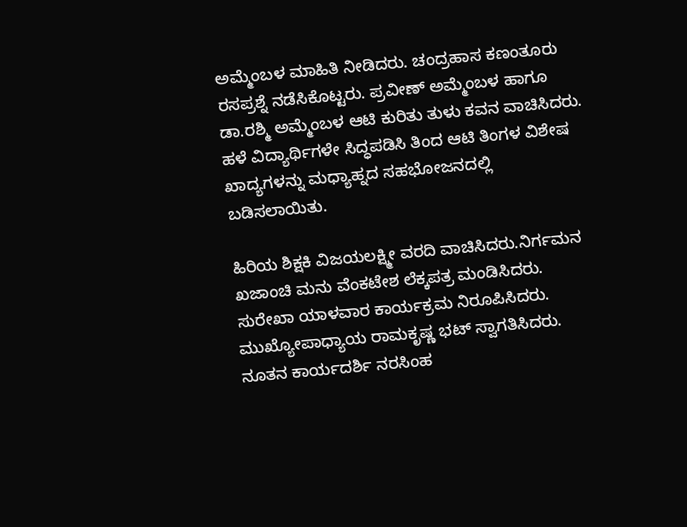ಅಮ್ಮೆಂಬಳ ಮಾಹಿತಿ ನೀಡಿದರು. ಚಂದ್ರಹಾಸ ಕಣಂತೂರು ರಸಪ್ರಶ್ನೆ ನಡೆಸಿಕೊಟ್ಟರು. ಪ್ರವೀಣ್ ಅಮ್ಮೆಂಬಳ ಹಾಗೂ ಡಾ.ರಶ್ಮಿ ಅಮ್ಮೆಂಬಳ ಆಟಿ ಕುರಿತು ತುಳು ಕವನ ವಾಚಿಸಿದರು. ಹಳೆ ವಿದ್ಯಾರ್ಥಿಗಳೇ ಸಿದ್ಧಪಡಿಸಿ ತಿಂದ ಆಟಿ ತಿಂಗಳ ವಿಶೇಷ ಖಾದ್ಯಗಳನ್ನು ಮಧ್ಯಾಹ್ನದ ಸಹಭೋಜನದಲ್ಲಿ ಬಡಿಸಲಾಯಿತು.

ಹಿರಿಯ ಶಿಕ್ಷಕಿ ವಿಜಯಲಕ್ಷ್ಮೀ ವರದಿ ವಾಚಿಸಿದರು.ನಿರ್ಗಮನ ಖಜಾಂಚಿ ಮನು ವೆಂಕಟೇಶ ಲೆಕ್ಕಪತ್ರ ಮಂಡಿಸಿದರು. ಸುರೇಖಾ ಯಾಳವಾರ ಕಾರ್ಯಕ್ರಮ ನಿರೂಪಿಸಿದರು. ಮುಖ್ಯೋಪಾಧ್ಯಾಯ ರಾಮಕೃಷ್ಣ ಭಟ್ ಸ್ವಾಗತಿಸಿದರು. ನೂತನ ಕಾರ್ಯದರ್ಶಿ ನರಸಿಂಹ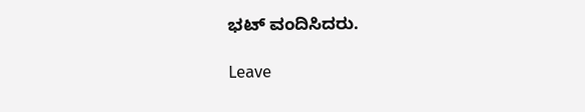ಭಟ್ ವಂದಿಸಿದರು.

Leave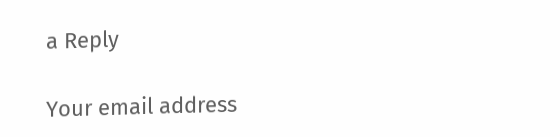a Reply

Your email address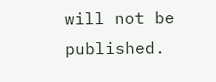will not be published.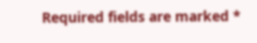Required fields are marked *